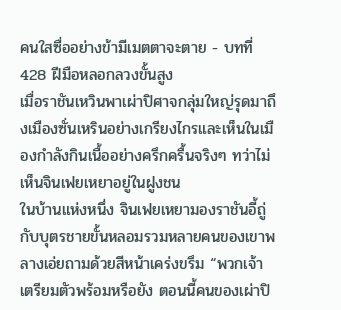คนใสซื่ออย่างข้ามีเมตตาจะตาย - บทที่ 428 ฝีมือหลอกลวงขั้นสูง
เมื่อราชันเหวินพาเผ่าปิศาจกลุ่มใหญ่รุดมาถึงเมืองซั่นเหรินอย่างเกรียงไกรและเห็นในเมืองกำลังกินเนื้ออย่างครึกครื้นจริงๆ ทว่าไม่เห็นจินเฟยเหยาอยู่ในฝูงชน
ในบ้านแห่งหนึ่ง จินเฟยเหยามองราชันอี้ถู่กับบุตรชายขั้นหลอมรวมหลายคนของเขาพลางเอ่ยถามด้วยสีหน้าเคร่งขรึม “พวกเจ้าเตรียมตัวพร้อมหรือยัง ตอนนี้คนของเผ่าปิ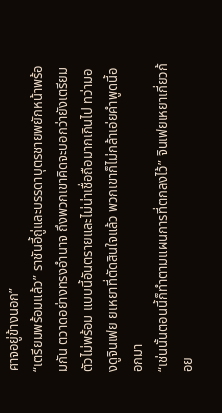ศาจอยู่ข้างนอก”
“เตรียมพร้อมแล้ว” ราชันอี้ถู่และบรรดาบุตรชายพยักหน้าพร้อมกัน ตวาดอย่างทรงอำนาจ ถึงพวกเขาคิดจะบอกว่ายังเตรียมตัวไม่พร้อม แบบนี้อันตรายและไม่น่าเชื่อถือมากเกินไป ทว่ามองดูจินเฟย ยเหยาที่ตัดสินใจแล้ว พวกเขาก็ไม่กล้าเอ่ยคำพูดนี้ออกมา
“เช่นนั้นตอนนี้ก็ทำตามแผนการที่ตกลงไว้” จินเฟยเหยาเกี่ยวก้อย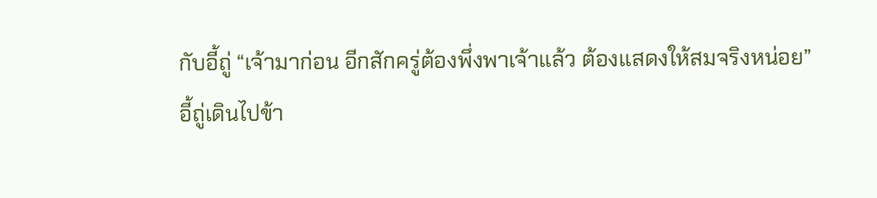กับอี้ถู่ “เจ้ามาก่อน อีกสักครู่ต้องพึ่งพาเจ้าแล้ว ต้องแสดงให้สมจริงหน่อย”
อี้ถู่เดินไปข้า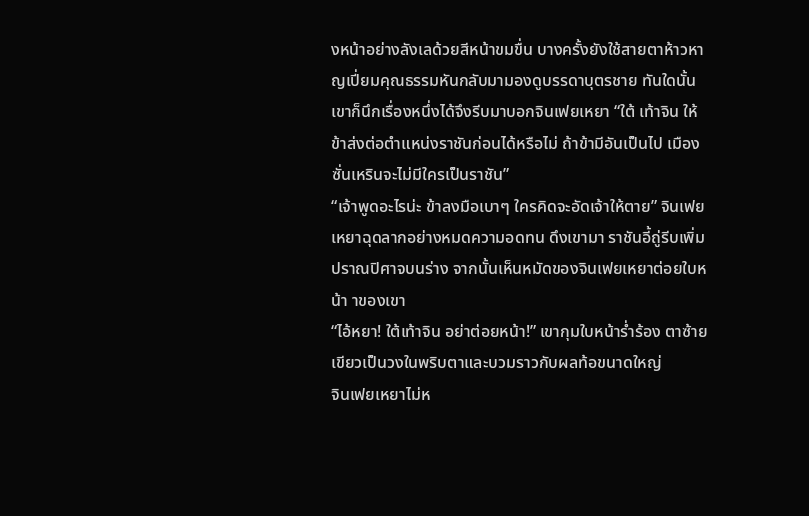งหน้าอย่างลังเลด้วยสีหน้าขมขื่น บางครั้งยังใช้สายตาห้าวหาญเปี่ยมคุณธรรมหันกลับมามองดูบรรดาบุตรชาย ทันใดนั้น เขาก็นึกเรื่องหนึ่งได้จึงรีบมาบอกจินเฟยเหยา “ใต้ เท้าจิน ให้ข้าส่งต่อตำแหน่งราชันก่อนได้หรือไม่ ถ้าข้ามีอันเป็นไป เมืองซั่นเหรินจะไม่มีใครเป็นราชัน”
“เจ้าพูดอะไรน่ะ ข้าลงมือเบาๆ ใครคิดจะอัดเจ้าให้ตาย” จินเฟยเหยาฉุดลากอย่างหมดความอดทน ดึงเขามา ราชันอี้ถู่รีบเพิ่มปราณปิศาจบนร่าง จากนั้นเห็นหมัดของจินเฟยเหยาต่อยใบหน้า าของเขา
“ไอ้หยา! ใต้เท้าจิน อย่าต่อยหน้า!” เขากุมใบหน้าร่ำร้อง ตาซ้ายเขียวเป็นวงในพริบตาและบวมราวกับผลท้อขนาดใหญ่
จินเฟยเหยาไม่ห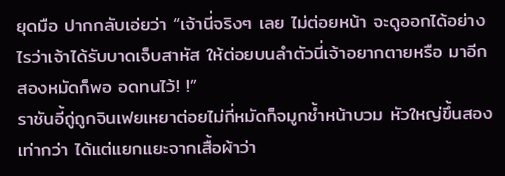ยุดมือ ปากกลับเอ่ยว่า “เจ้านี่จริงๆ เลย ไม่ต่อยหน้า จะดูออกได้อย่างไรว่าเจ้าได้รับบาดเจ็บสาหัส ให้ต่อยบนลำตัวนี่เจ้าอยากตายหรือ มาอีกสองหมัดก็พอ อดทนไว้! !”
ราชันอี้ถู่ถูกจินเฟยเหยาต่อยไม่กี่หมัดก็จมูกช้ำหน้าบวม หัวใหญ่ขึ้นสองเท่ากว่า ได้แต่แยกแยะจากเสื้อผ้าว่า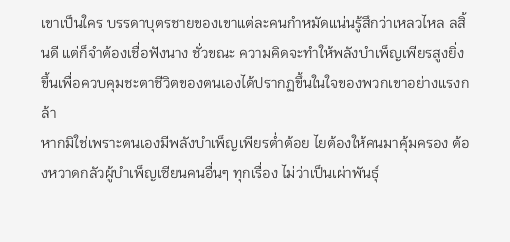เขาเป็นใคร บรรดาบุตรชายของเขาแต่ละคนกำหมัดแน่นรู้สึกว่าเหลวไหล ลสิ้นดี แต่ก็จำต้องเชื่อฟังนาง ชั่วขณะ ความคิดจะทำให้พลังบำเพ็ญเพียรสูงยิ่งขึ้นเพื่อควบคุมชะตาชีวิตของตนเองได้ปรากฏขึ้นในใจของพวกเขาอย่างแรงกล้า
หากมิใช่เพราะตนเองมีพลังบำเพ็ญเพียรต่ำต้อย ไยต้องให้คนมาคุ้มครอง ต้องหวาดกลัวผู้บำเพ็ญเซียนคนอื่นๆ ทุกเรื่อง ไม่ว่าเป็นเผ่าพันธุ์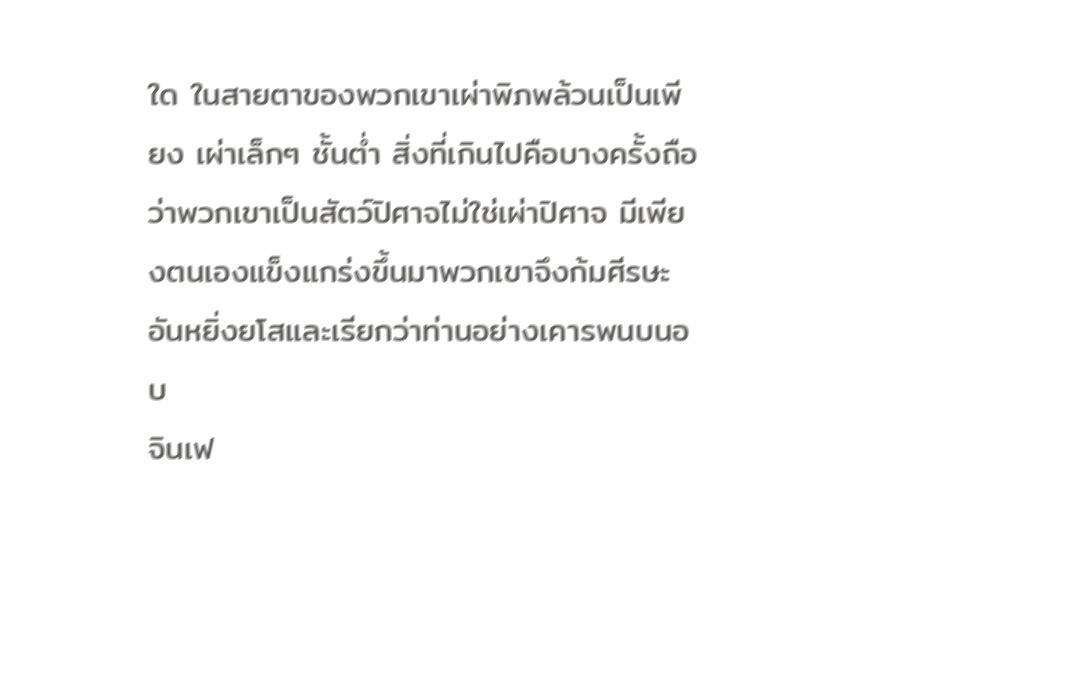ใด ในสายตาของพวกเขาเผ่าพิภพล้วนเป็นเพียง เผ่าเล็กๆ ชั้นต่ำ สิ่งที่เกินไปคือบางครั้งถือว่าพวกเขาเป็นสัตว์ปิศาจไม่ใช่เผ่าปิศาจ มีเพียงตนเองแข็งแกร่งขึ้นมาพวกเขาจึงก้มศีรษะอันหยิ่งยโสและเรียกว่าท่านอย่างเคารพนบนอบ
จินเฟ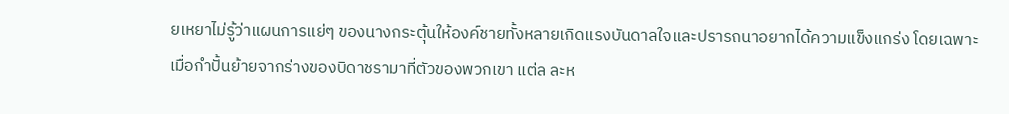ยเหยาไม่รู้ว่าแผนการแย่ๆ ของนางกระตุ้นให้องค์ชายทั้งหลายเกิดแรงบันดาลใจและปรารถนาอยากได้ความแข็งแกร่ง โดยเฉพาะเมื่อกำปั้นย้ายจากร่างของบิดาชรามาที่ตัวของพวกเขา แต่ล ละห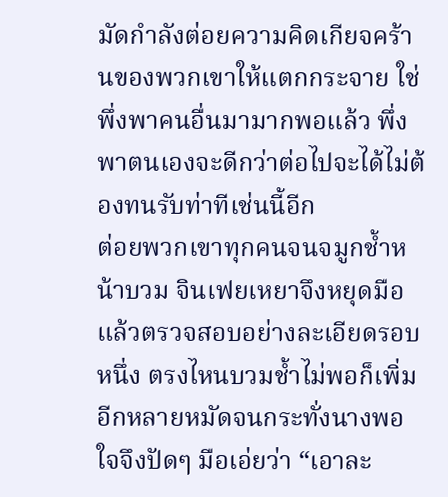มัดกำลังต่อยความคิดเกียจคร้านของพวกเขาให้แตกกระจาย ใช่ พึ่งพาคนอื่นมามากพอแล้ว พึ่งพาตนเองจะดีกว่าต่อไปจะได้ไม่ต้องทนรับท่าทีเช่นนี้อีก
ต่อยพวกเขาทุกคนจนจมูกช้ำหน้าบวม จินเฟยเหยาจึงหยุดมือแล้วตรวจสอบอย่างละเอียดรอบหนึ่ง ตรงไหนบวมช้ำไม่พอก็เพิ่มอีกหลายหมัดจนกระทั่งนางพอใจจึงปัดๆ มือเอ่ยว่า “เอาละ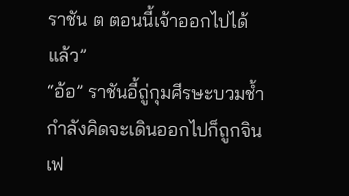ราชัน ต ตอนนี้เจ้าออกไปได้แล้ว”
“อ้อ” ราชันอี้ถู่กุมศีรษะบวมช้ำกำลังคิดจะเดินออกไปก็ถูกจินเฟ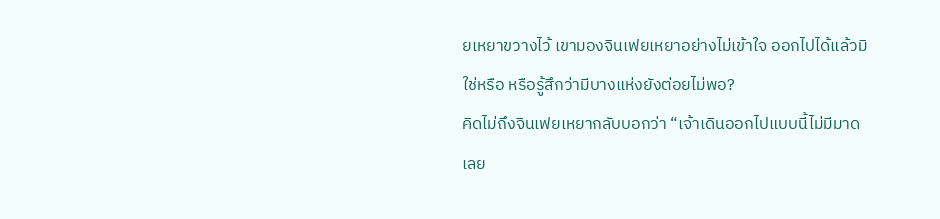ยเหยาขวางไว้ เขามองจินเฟยเหยาอย่างไม่เข้าใจ ออกไปได้แล้วมิใช่หรือ หรือรู้สึกว่ามีบางแห่งยังต่อยไม่พอ?
คิดไม่ถึงจินเฟยเหยากลับบอกว่า “เจ้าเดินออกไปแบบนี้ไม่มีมาดเลย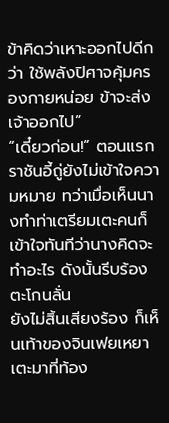ข้าคิดว่าเหาะออกไปดีกว่า ใช้พลังปิศาจคุ้มครองกายหน่อย ข้าจะส่งเจ้าออกไป”
“เดี๋ยวก่อน!” ตอนแรกราชันอี้ถู่ยังไม่เข้าใจความหมาย ทว่าเมื่อเห็นนางทำท่าเตรียมเตะคนก็เข้าใจทันทีว่านางคิดจะทำอะไร ดังนั้นรีบร้องตะโกนลั่น
ยังไม่สิ้นเสียงร้อง ก็เห็นเท้าของจินเฟยเหยาเตะมาที่ท้อง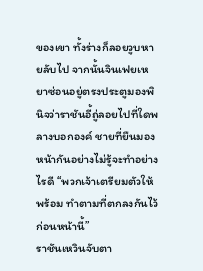ของเขา ทั้งร่างก็ลอยวูบหายลับไป จากนั้นจินเฟยเหยาซ่อนอยู่ตรงประตูมองพินิจว่าราชันอี้ถู่ลอยไปที่ใดพลางบอกองค์ ชายที่ยืนมองหน้ากันอย่างไม่รู้จะทำอย่างไรดี “พวกเจ้าเตรียมตัวให้พร้อม ทำตามที่ตกลงกันไว้ก่อนหน้านี้”
ราชันเหวินจับตา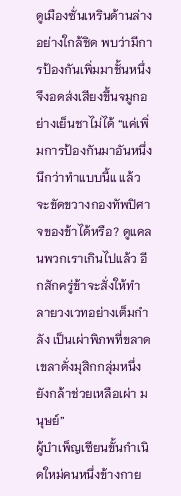ดูเมืองซั่นเหรินด้านล่างอย่างใกล้ชิด พบว่ามีการป้องกันเพิ่มมาชั้นหนึ่ง จึงอดส่งเสียงขึ้นจมูกอย่างเย็นชาไม่ได้ “แค่เพิ่มการป้องกันมาอันหนึ่ง นึกว่าทำแบบนี้แ แล้วจะขัดขวางกองทัพปิศาจของข้าได้หรือ? ดูแคลนพวกเราเกินไปแล้ว อีกสักครู่ข้าจะสั่งให้ทำลายวงเวทอย่างเต็มกำลัง เป็นเผ่าพิภพที่ขลาดเขลาดั่งมุสิกกลุ่มหนึ่งยังกล้าช่วยเหลือเผ่า มนุษย์”
ผู้บำเพ็ญเซียนขั้นกำเนิดใหม่คนหนึ่งข้างกาย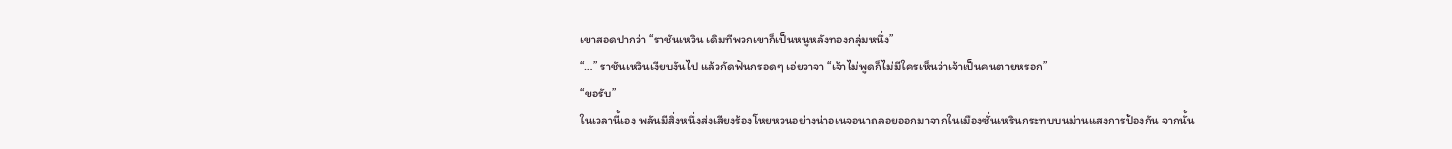เขาสอดปากว่า “ราชันเหวิน เดิมทีพวกเขาก็เป็นหนูหลังทองกลุ่มหนึ่ง”
“…” ราชันเหวินเงียบงันไป แล้วกัดฟันกรอดๆ เอ่ยวาจา “เจ้าไม่พูดก็ไม่มีใครเห็นว่าเจ้าเป็นคนตายหรอก”
“ขอรับ”
ในเวลานี้เอง พลันมีสิ่งหนึ่งส่งเสียงร้องโหยหวนอย่างน่าอเนจอนาถลอยออกมาจากในเมืองซั่นเหรินกระทบบนม่านแสงการป้องกัน จากนั้น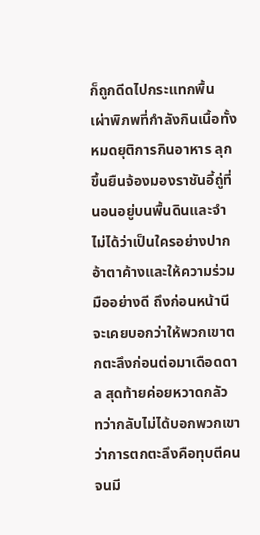ก็ถูกดีดไปกระแทกพื้น
เผ่าพิภพที่กำลังกินเนื้อทั้งหมดยุติการกินอาหาร ลุกขึ้นยืนจ้องมองราชันอี้ถู่ที่นอนอยู่บนพื้นดินและจำไม่ได้ว่าเป็นใครอย่างปากอ้าตาค้างและให้ความร่วมมืออย่างดี ถึงก่อนหน้านี จะเคยบอกว่าให้พวกเขาตกตะลึงก่อนต่อมาเดือดดาล สุดท้ายค่อยหวาดกลัว ทว่ากลับไม่ได้บอกพวกเขาว่าการตกตะลึงคือทุบตีคนจนมี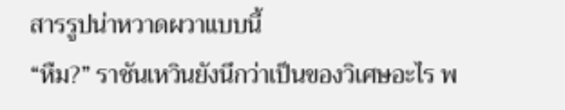สารรูปน่าหวาดผวาแบบนี้
“หืม?” ราชันเหวินยังนึกว่าเป็นของวิเศษอะไร พ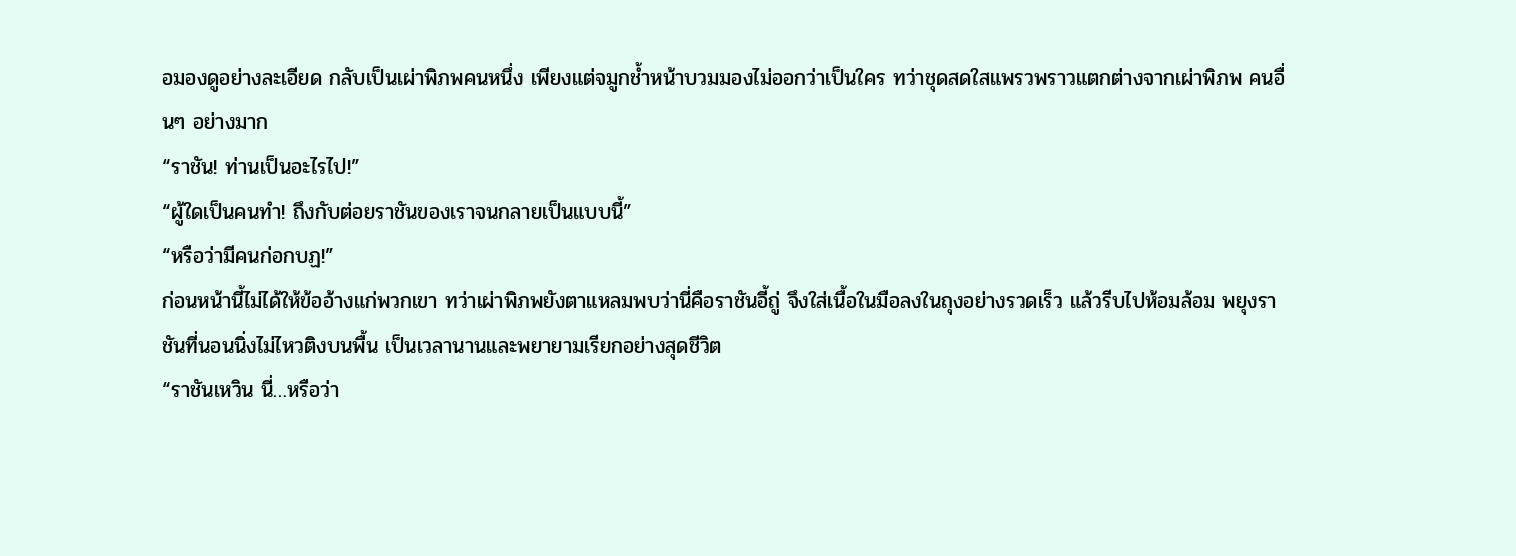อมองดูอย่างละเอียด กลับเป็นเผ่าพิภพคนหนึ่ง เพียงแต่จมูกช้ำหน้าบวมมองไม่ออกว่าเป็นใคร ทว่าชุดสดใสแพรวพราวแตกต่างจากเผ่าพิภพ คนอื่นๆ อย่างมาก
“ราชัน! ท่านเป็นอะไรไป!”
“ผู้ใดเป็นคนทำ! ถึงกับต่อยราชันของเราจนกลายเป็นแบบนี้”
“หรือว่ามีคนก่อกบฏ!”
ก่อนหน้านี้ไม่ได้ให้ข้ออ้างแก่พวกเขา ทว่าเผ่าพิภพยังตาแหลมพบว่านี่คือราชันอี้ถู่ จึงใส่เนื้อในมือลงในถุงอย่างรวดเร็ว แล้วรีบไปห้อมล้อม พยุงราชันที่นอนนิ่งไม่ไหวติงบนพื้น เป็นเวลานานและพยายามเรียกอย่างสุดชีวิต
“ราชันเหวิน นี่…หรือว่า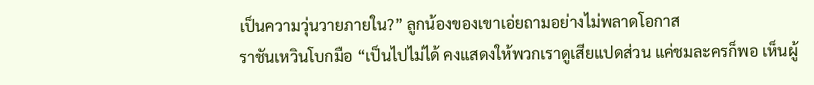เป็นความวุ่นวายภายใน?” ลูกน้องของเขาเอ่ยถามอย่างไม่พลาดโอกาส
ราชันเหวินโบกมือ “เป็นไปไม่ได้ คงแสดงให้พวกเราดูเสียแปดส่วน แค่ชมละครก็พอ เห็นผู้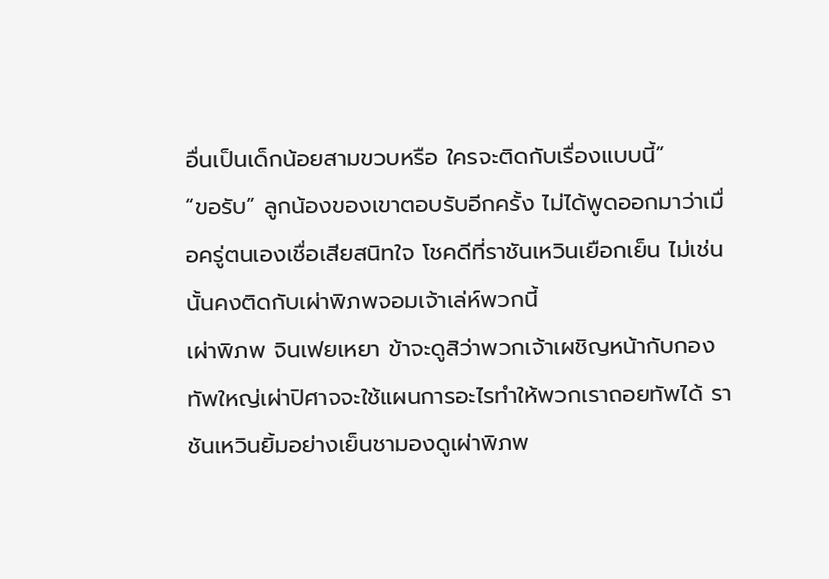อื่นเป็นเด็กน้อยสามขวบหรือ ใครจะติดกับเรื่องแบบนี้”
“ขอรับ” ลูกน้องของเขาตอบรับอีกครั้ง ไม่ได้พูดออกมาว่าเมื่อครู่ตนเองเชื่อเสียสนิทใจ โชคดีที่ราชันเหวินเยือกเย็น ไม่เช่นนั้นคงติดกับเผ่าพิภพจอมเจ้าเล่ห์พวกนี้
เผ่าพิภพ จินเฟยเหยา ข้าจะดูสิว่าพวกเจ้าเผชิญหน้ากับกองทัพใหญ่เผ่าปิศาจจะใช้แผนการอะไรทำให้พวกเราถอยทัพได้ ราชันเหวินยิ้มอย่างเย็นชามองดูเผ่าพิภพ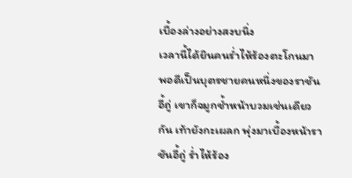เบื้องล่างอย่างสงบนิ่ง
เวลานี้ได้ยินคนร่ำไห้ร้องตะโกนมา พอดีเป็นบุตรชายคนหนึ่งของราชันอี้ถู่ เขาก็จมูกช้ำหน้าบวมเช่นเดียวกัน เท้ายังกะเผลก พุ่งมาเบื้องหน้าราชันอี้ถู่ ร่ำไห้ร้อง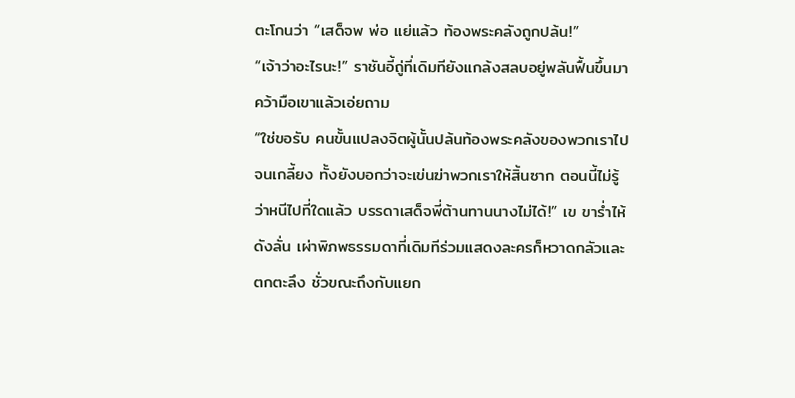ตะโกนว่า “เสด็จพ พ่อ แย่แล้ว ท้องพระคลังถูกปล้น!”
“เจ้าว่าอะไรนะ!” ราชันอี้ถู่ที่เดิมทียังแกล้งสลบอยู่พลันฟื้นขึ้นมาคว้ามือเขาแล้วเอ่ยถาม
“ใช่ขอรับ คนขั้นแปลงจิตผู้นั้นปล้นท้องพระคลังของพวกเราไปจนเกลี้ยง ทั้งยังบอกว่าจะเข่นฆ่าพวกเราให้สิ้นซาก ตอนนี้ไม่รู้ว่าหนีไปที่ใดแล้ว บรรดาเสด็จพี่ต้านทานนางไม่ได้!” เข ขาร่ำไห้ดังลั่น เผ่าพิภพธรรมดาที่เดิมทีร่วมแสดงละครก็หวาดกลัวและตกตะลึง ชั่วขณะถึงกับแยก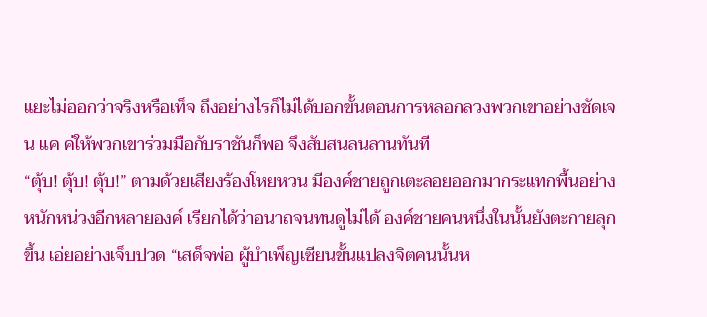แยะไม่ออกว่าจริงหรือเท็จ ถึงอย่างไรก็ไม่ได้บอกขั้นตอนการหลอกลวงพวกเขาอย่างชัดเจน แค ค่ให้พวกเขาร่วมมือกับราชันก็พอ จึงสับสนลนลานทันที
“ตุ้บ! ตุ้บ! ตุ้บ!” ตามด้วยเสียงร้องโหยหวน มีองค์ชายถูกเตะลอยออกมากระแทกพื้นอย่างหนักหน่วงอีกหลายองค์ เรียกได้ว่าอนาถจนทนดูไม่ได้ องค์ชายคนหนึ่งในนั้นยังตะกายลุกขึ้น เอ่ยอย่างเจ็บปวด “เสด็จพ่อ ผู้บำเพ็ญเซียนขั้นแปลงจิตคนนั้นห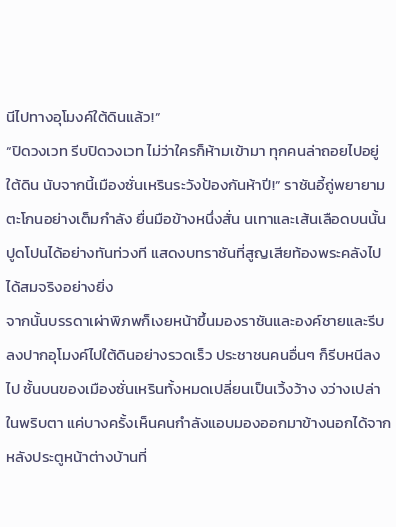นีไปทางอุโมงค์ใต้ดินแล้ว!”
“ปิดวงเวท รีบปิดวงเวท ไม่ว่าใครก็ห้ามเข้ามา ทุกคนล่าถอยไปอยู่ใต้ดิน นับจากนี้เมืองซั่นเหรินระวังป้องกันห้าปี!” ราชันอี้ถู่พยายามตะโกนอย่างเต็มกำลัง ยื่นมือข้างหนึ่งสั่น นเทาและเส้นเลือดบนนั้นปูดโปนได้อย่างทันท่วงที แสดงบทราชันที่สูญเสียท้องพระคลังไปได้สมจริงอย่างยิ่ง
จากนั้นบรรดาเผ่าพิภพก็เงยหน้าขึ้นมองราชันและองค์ชายและรีบลงปากอุโมงค์ไปใต้ดินอย่างรวดเร็ว ประชาชนคนอื่นๆ ก็รีบหนีลงไป ชั้นบนของเมืองซั่นเหรินทั้งหมดเปลี่ยนเป็นเวิ้งว้าง งว่างเปล่าในพริบตา แค่บางครั้งเห็นคนกำลังแอบมองออกมาข้างนอกได้จากหลังประตูหน้าต่างบ้านที่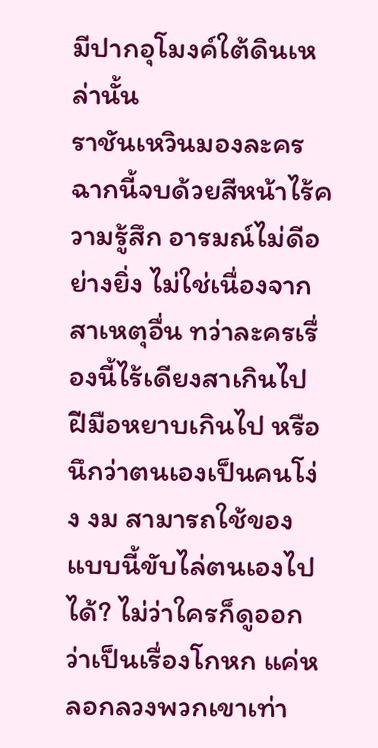มีปากอุโมงค์ใต้ดินเหล่านั้น
ราชันเหวินมองละครฉากนี้จบด้วยสีหน้าไร้ความรู้สึก อารมณ์ไม่ดีอย่างยิ่ง ไม่ใช่เนื่องจากสาเหตุอื่น ทว่าละครเรื่องนี้ไร้เดียงสาเกินไป ฝีมือหยาบเกินไป หรือนึกว่าตนเองเป็นคนโง่ง งม สามารถใช้ของแบบนี้ขับไล่ตนเองไปได้? ไม่ว่าใครก็ดูออกว่าเป็นเรื่องโกหก แค่หลอกลวงพวกเขาเท่า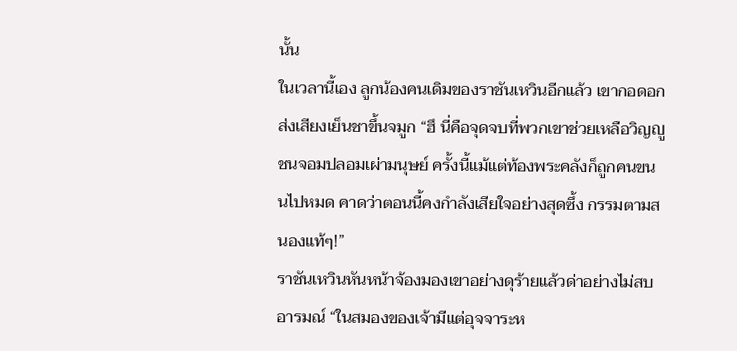นั้น
ในเวลานี้เอง ลูกน้องคนเดิมของราชันเหวินอีกแล้ว เขากอดอกส่งเสียงเย็นชาขึ้นจมูก “ฮึ นี่คือจุดจบที่พวกเขาช่วยเหลือวิญญูชนจอมปลอมเผ่ามนุษย์ ครั้งนี้แม้แต่ท้องพระคลังก็ถูกคนขน นไปหมด คาดว่าตอนนี้คงกำลังเสียใจอย่างสุดซึ้ง กรรมตามสนองแท้ๆ!”
ราชันเหวินหันหน้าจ้องมองเขาอย่างดุร้ายแล้วด่าอย่างไม่สบอารมณ์ “ในสมองของเจ้ามีแต่อุจจาระห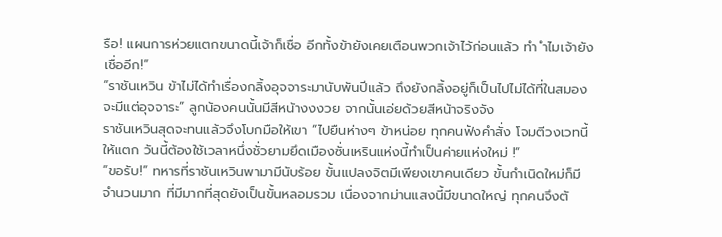รือ! แผนการห่วยแตกขนาดนี้เจ้าก็เชื่อ อีกทั้งข้ายังเคยเตือนพวกเจ้าไว้ก่อนแล้ว ทำ ำไมเจ้ายังเชื่ออีก!”
“ราชันเหวิน ข้าไม่ได้ทำเรื่องกลิ้งอุจจาระมานับพันปีแล้ว ถึงยังกลิ้งอยู่ก็เป็นไปไม่ได้ที่ในสมองจะมีแต่อุจจาระ” ลูกน้องคนนั้นมีสีหน้างงงวย จากนั้นเอ่ยด้วยสีหน้าจริงจัง
ราชันเหวินสุดจะทนแล้วจึงโบกมือให้เขา “ไปยืนห่างๆ ข้าหน่อย ทุกคนฟังคำสั่ง โจมตีวงเวทนี้ให้แตก วันนี้ต้องใช้เวลาหนึ่งชั่วยามยึดเมืองซั่นเหรินแห่งนี้ทำเป็นค่ายแห่งใหม่ !”
“ขอรับ!” ทหารที่ราชันเหวินพามามีนับร้อย ขั้นแปลงจิตมีเพียงเขาคนเดียว ขั้นกำเนิดใหม่ก็มีจำนวนมาก ที่มีมากที่สุดยังเป็นขั้นหลอมรวม เนื่องจากม่านแสงนี้มีขนาดใหญ่ ทุกคนจึงตั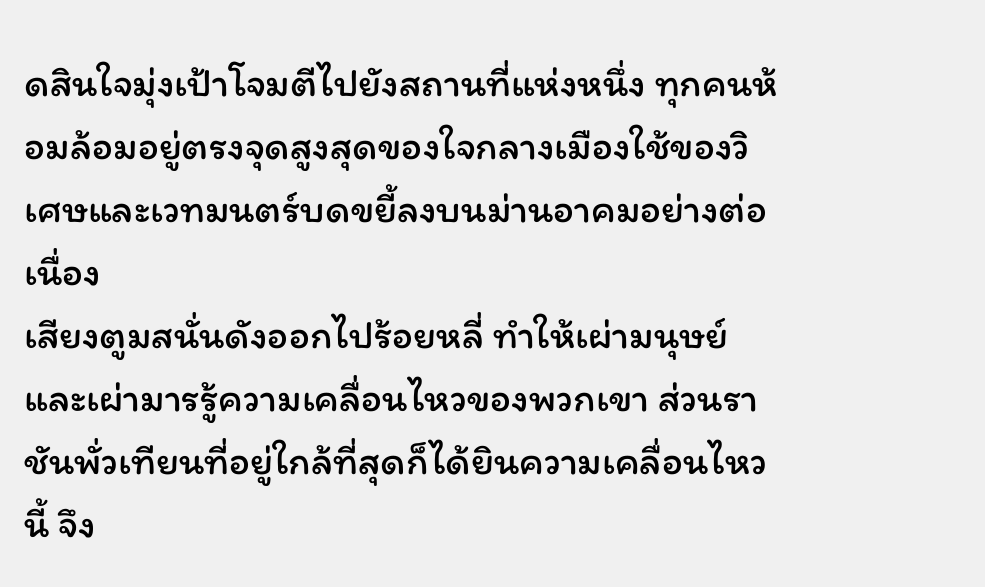ดสินใจมุ่งเป้าโจมตีไปยังสถานที่แห่งหนึ่ง ทุกคนห้อมล้อมอยู่ตรงจุดสูงสุดของใจกลางเมืองใช้ของวิเศษและเวทมนตร์บดขยี้ลงบนม่านอาคมอย่างต่อเนื่อง
เสียงตูมสนั่นดังออกไปร้อยหลี่ ทำให้เผ่ามนุษย์และเผ่ามารรู้ความเคลื่อนไหวของพวกเขา ส่วนราชันพั่วเทียนที่อยู่ใกล้ที่สุดก็ได้ยินความเคลื่อนไหวนี้ จึง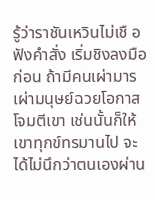รู้ว่าราชันเหวินไม่เชื อฟังคำสั่ง เริ่มชิงลงมือก่อน ถ้ามีคนเผ่ามารเผ่ามนุษย์ฉวยโอกาสโจมตีเขา เช่นนั้นก็ให้เขาทุกข์ทรมานไป จะได้ไม่นึกว่าตนเองผ่าน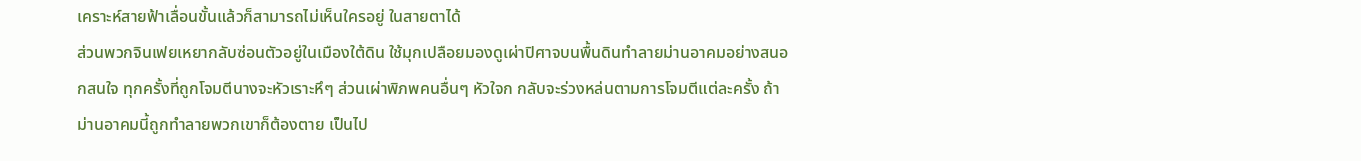เคราะห์สายฟ้าเลื่อนขั้นแล้วก็สามารถไม่เห็นใครอยู่ ในสายตาได้
ส่วนพวกจินเฟยเหยากลับซ่อนตัวอยู่ในเมืองใต้ดิน ใช้มุกเปลือยมองดูเผ่าปิศาจบนพื้นดินทำลายม่านอาคมอย่างสนอกสนใจ ทุกครั้งที่ถูกโจมตีนางจะหัวเราะหึๆ ส่วนเผ่าพิภพคนอื่นๆ หัวใจก กลับจะร่วงหล่นตามการโจมตีแต่ละครั้ง ถ้าม่านอาคมนี้ถูกทำลายพวกเขาก็ต้องตาย เป็นไป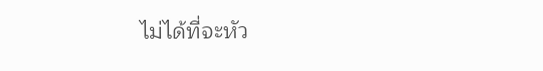ไม่ได้ที่จะหัว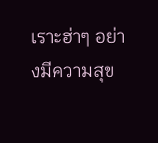เราะฮ่าๆ อย่างมีความสุข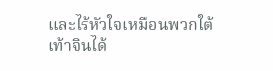และไร้หัวใจเหมือนพวกใต้เท้าจินได้